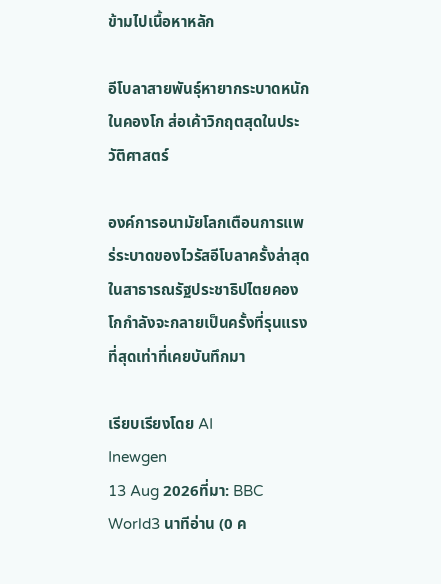ข้ามไปเนื้อหาหลัก

อีโบลาสายพันธุ์หายากระบาดหนักในคองโก ส่อเค้าวิกฤตสุดในประวัติศาสตร์

องค์การอนามัยโลกเตือนการแพร่ระบาดของไวรัสอีโบลาครั้งล่าสุดในสาธารณรัฐประชาธิปไตยคองโกกำลังจะกลายเป็นครั้งที่รุนแรงที่สุดเท่าที่เคยบันทึกมา

เรียบเรียงโดย AI
Inewgen
13 Aug 2026ที่มา: BBC World3 นาทีอ่าน (0 ค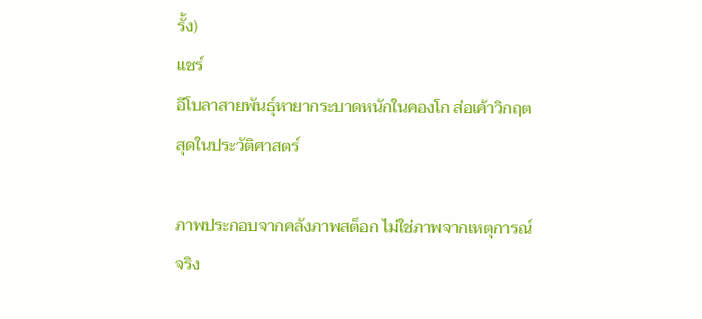รั้ง)
แชร์
อีโบลาสายพันธุ์หายากระบาดหนักในคองโก ส่อเค้าวิกฤตสุดในประวัติศาสตร์

ภาพประกอบจากคลังภาพสต็อก ไม่ใช่ภาพจากเหตุการณ์จริง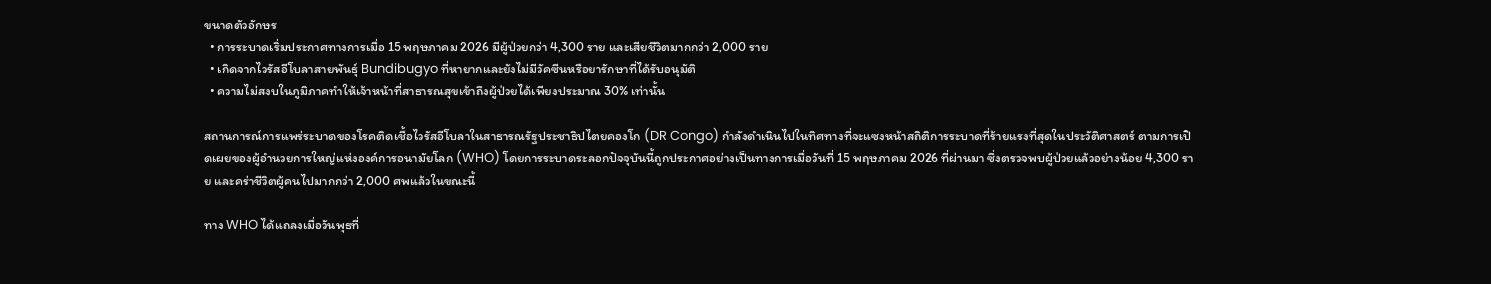ขนาดตัวอักษร
  • การระบาดเริ่มประกาศทางการเมื่อ 15 พฤษภาคม 2026 มีผู้ป่วยกว่า 4,300 ราย และเสียชีวิตมากกว่า 2,000 ราย
  • เกิดจากไวรัสอีโบลาสายพันธุ์ Bundibugyo ที่หายากและยังไม่มีวัคซีนหรือยารักษาที่ได้รับอนุมัติ
  • ความไม่สงบในภูมิภาคทำให้เจ้าหน้าที่สาธารณสุขเข้าถึงผู้ป่วยได้เพียงประมาณ 30% เท่านั้น

สถานการณ์การแพร่ระบาดของโรคติดเชื้อไวรัสอีโบลาในสาธารณรัฐประชาธิปไตยคองโก (DR Congo) กำลังดำเนินไปในทิศทางที่จะแซงหน้าสถิติการระบาดที่ร้ายแรงที่สุดในประวัติศาสตร์ ตามการเปิดเผยของผู้อำนวยการใหญ่แห่งองค์การอนามัยโลก (WHO) โดยการระบาดระลอกปัจจุบันนี้ถูกประกาศอย่างเป็นทางการเมื่อวันที่ 15 พฤษภาคม 2026 ที่ผ่านมา ซึ่งตรวจพบผู้ป่วยแล้วอย่างน้อย 4,300 ราย และคร่าชีวิตผู้คนไปมากกว่า 2,000 ศพแล้วในขณะนี้

ทาง WHO ได้แถลงเมื่อวันพุธที่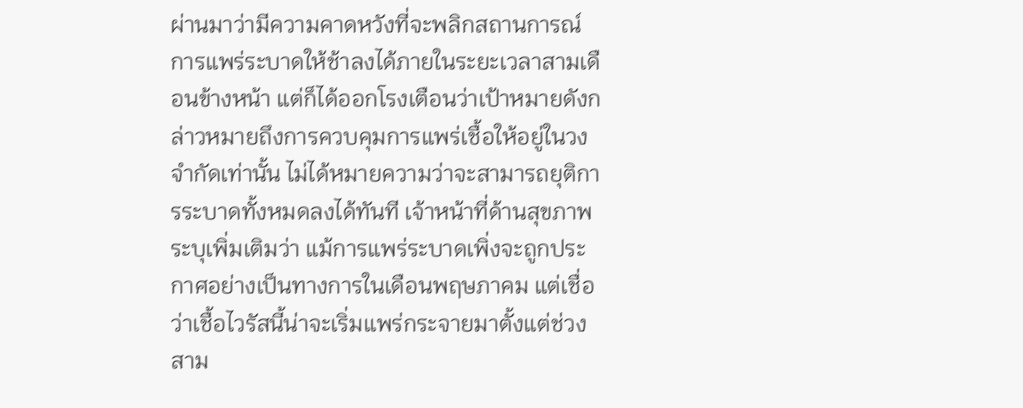ผ่านมาว่ามีความคาดหวังที่จะพลิกสถานการณ์การแพร่ระบาดให้ช้าลงได้ภายในระยะเวลาสามเดือนข้างหน้า แต่ก็ได้ออกโรงเตือนว่าเป้าหมายดังกล่าวหมายถึงการควบคุมการแพร่เชื้อให้อยู่ในวงจำกัดเท่านั้น ไม่ได้หมายความว่าจะสามารถยุติการระบาดทั้งหมดลงได้ทันที เจ้าหน้าที่ด้านสุขภาพระบุเพิ่มเติมว่า แม้การแพร่ระบาดเพิ่งจะถูกประกาศอย่างเป็นทางการในเดือนพฤษภาคม แต่เชื่อว่าเชื้อไวรัสนี้น่าจะเริ่มแพร่กระจายมาตั้งแต่ช่วงสาม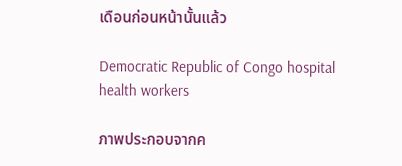เดือนก่อนหน้านั้นแล้ว

Democratic Republic of Congo hospital health workers

ภาพประกอบจากค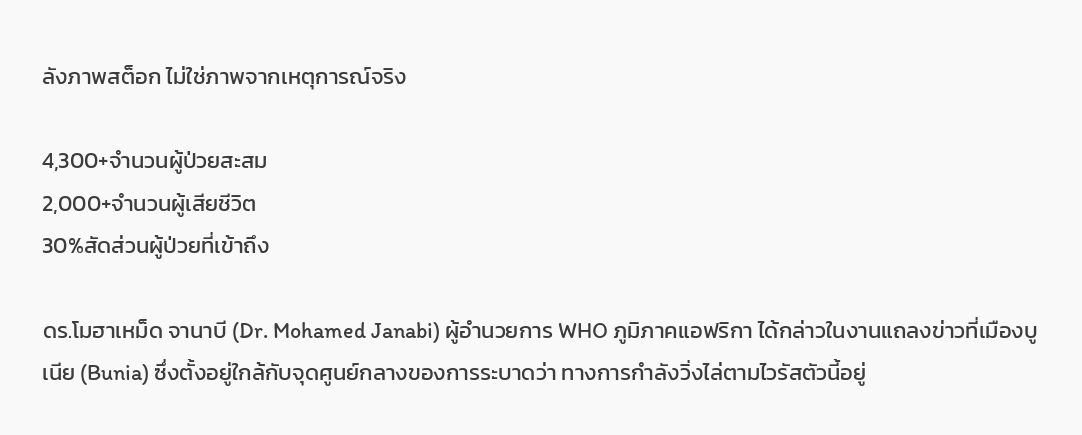ลังภาพสต็อก ไม่ใช่ภาพจากเหตุการณ์จริง

4,300+จำนวนผู้ป่วยสะสม
2,000+จำนวนผู้เสียชีวิต
30%สัดส่วนผู้ป่วยที่เข้าถึง

ดร.โมฮาเหม็ด จานาบี (Dr. Mohamed Janabi) ผู้อำนวยการ WHO ภูมิภาคแอฟริกา ได้กล่าวในงานแถลงข่าวที่เมืองบูเนีย (Bunia) ซึ่งตั้งอยู่ใกล้กับจุดศูนย์กลางของการระบาดว่า ทางการกำลังวิ่งไล่ตามไวรัสตัวนี้อยู่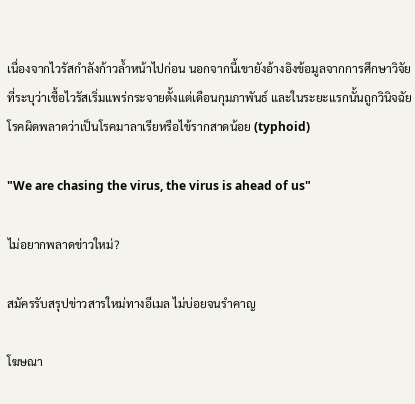เนื่องจากไวรัสกำลังก้าวล้ำหน้าไปก่อน นอกจากนี้เขายังอ้างอิงข้อมูลจากการศึกษาวิจัยที่ระบุว่าเชื้อไวรัสเริ่มแพร่กระจายตั้งแต่เดือนกุมภาพันธ์ และในระยะแรกนั้นถูกวินิจฉัยโรคผิดพลาดว่าเป็นโรคมาลาเรียหรือไข้รากสาดน้อย (typhoid)

"We are chasing the virus, the virus is ahead of us"

ไม่อยากพลาดข่าวใหม่?

สมัครรับสรุปข่าวสารใหม่ทางอีเมล ไม่บ่อยจนรำคาญ

โฆษณา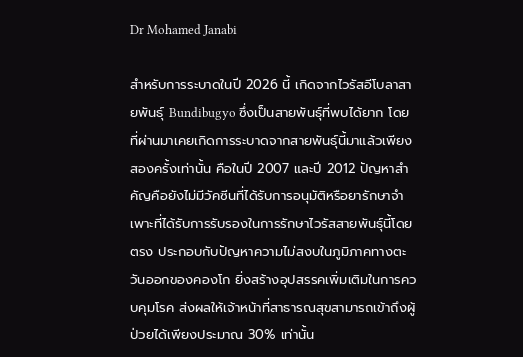Dr Mohamed Janabi

สำหรับการระบาดในปี 2026 นี้ เกิดจากไวรัสอีโบลาสายพันธุ์ Bundibugyo ซึ่งเป็นสายพันธุ์ที่พบได้ยาก โดยที่ผ่านมาเคยเกิดการระบาดจากสายพันธุ์นี้มาแล้วเพียงสองครั้งเท่านั้น คือในปี 2007 และปี 2012 ปัญหาสำคัญคือยังไม่มีวัคซีนที่ได้รับการอนุมัติหรือยารักษาจำเพาะที่ได้รับการรับรองในการรักษาไวรัสสายพันธุ์นี้โดยตรง ประกอบกับปัญหาความไม่สงบในภูมิภาคทางตะวันออกของคองโก ยิ่งสร้างอุปสรรคเพิ่มเติมในการควบคุมโรค ส่งผลให้เจ้าหน้าที่สาธารณสุขสามารถเข้าถึงผู้ป่วยได้เพียงประมาณ 30% เท่านั้น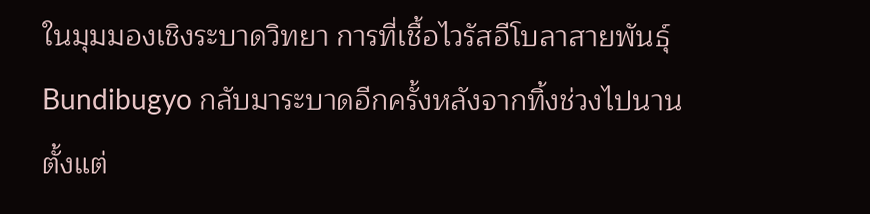ในมุมมองเชิงระบาดวิทยา การที่เชื้อไวรัสอีโบลาสายพันธุ์ Bundibugyo กลับมาระบาดอีกครั้งหลังจากทิ้งช่วงไปนานตั้งแต่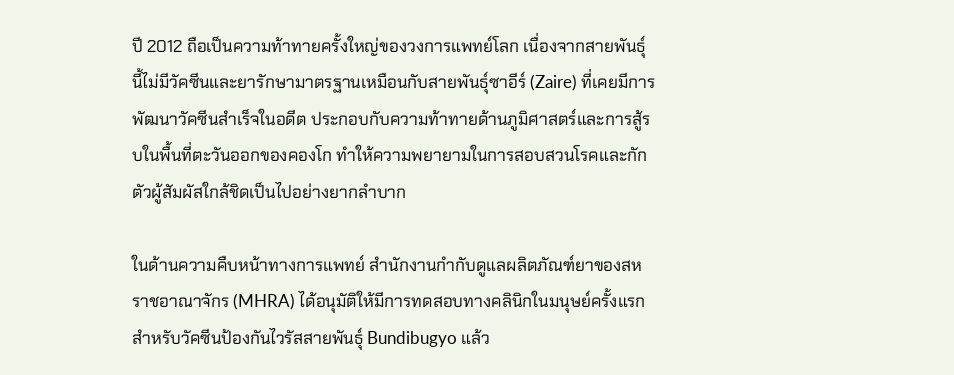ปี 2012 ถือเป็นความท้าทายครั้งใหญ่ของวงการแพทย์โลก เนื่องจากสายพันธุ์นี้ไม่มีวัคซีนและยารักษามาตรฐานเหมือนกับสายพันธุ์ซาอีร์ (Zaire) ที่เคยมีการพัฒนาวัคซีนสำเร็จในอดีต ประกอบกับความท้าทายด้านภูมิศาสตร์และการสู้รบในพื้นที่ตะวันออกของคองโก ทำให้ความพยายามในการสอบสวนโรคและกักตัวผู้สัมผัสใกล้ชิดเป็นไปอย่างยากลำบาก

ในด้านความคืบหน้าทางการแพทย์ สำนักงานกำกับดูแลผลิตภัณฑ์ยาของสหราชอาณาจักร (MHRA) ได้อนุมัติให้มีการทดสอบทางคลินิกในมนุษย์ครั้งแรกสำหรับวัคซีนป้องกันไวรัสสายพันธุ์ Bundibugyo แล้ว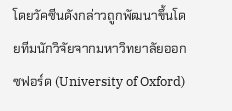โดยวัคซีนดังกล่าวถูกพัฒนาขึ้นโดยทีมนักวิจัยจากมหาวิทยาลัยออกซฟอร์ด (University of Oxford)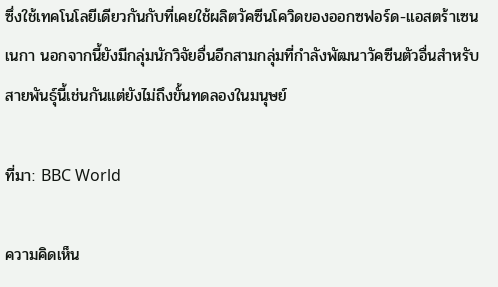ซึ่งใช้เทคโนโลยีเดียวกันกับที่เคยใช้ผลิตวัคซีนโควิดของออกซฟอร์ด-แอสตร้าเซนเนกา นอกจากนี้ยังมีกลุ่มนักวิจัยอื่นอีกสามกลุ่มที่กำลังพัฒนาวัคซีนตัวอื่นสำหรับสายพันธุ์นี้เช่นกันแต่ยังไม่ถึงขั้นทดลองในมนุษย์

ที่มา: BBC World

ความคิดเห็น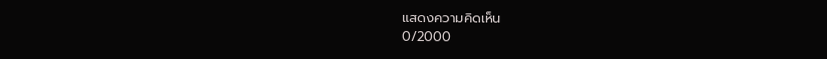แสดงความคิดเห็น
0/2000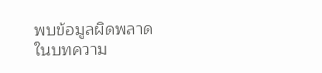พบข้อมูลผิดพลาดในบทความ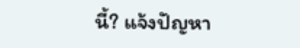นี้? แจ้งปัญหา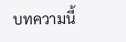บทความนี้